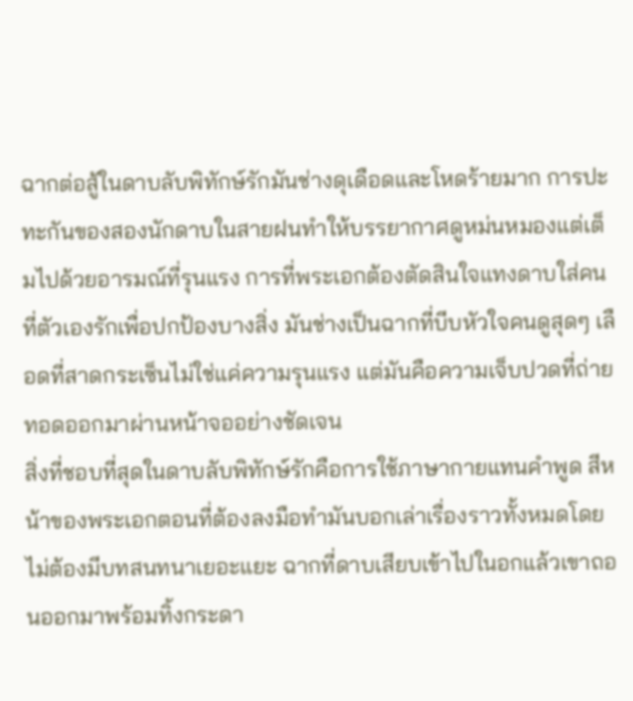ฉากต่อสู้ในดาบลับพิทักษ์รักมันช่างดุเดือดและโหดร้ายมาก การปะทะกันของสองนักดาบในสายฝนทำให้บรรยากาศดูหม่นหมองแต่เต็มไปด้วยอารมณ์ที่รุนแรง การที่พระเอกต้องตัดสินใจแทงดาบใส่คนที่ตัวเองรักเพื่อปกป้องบางสิ่ง มันช่างเป็นฉากที่บีบหัวใจคนดูสุดๆ เลือดที่สาดกระเซ็นไม่ใช่แค่ความรุนแรง แต่มันคือความเจ็บปวดที่ถ่ายทอดออกมาผ่านหน้าจออย่างชัดเจน
สิ่งที่ชอบที่สุดในดาบลับพิทักษ์รักคือการใช้ภาษากายแทนคำพูด สีหน้าของพระเอกตอนที่ต้องลงมือทำมันบอกเล่าเรื่องราวทั้งหมดโดยไม่ต้องมีบทสนทนาเยอะแยะ ฉากที่ดาบเสียบเข้าไปในอกแล้วเขาถอนออกมาพร้อมทิ้งกระดา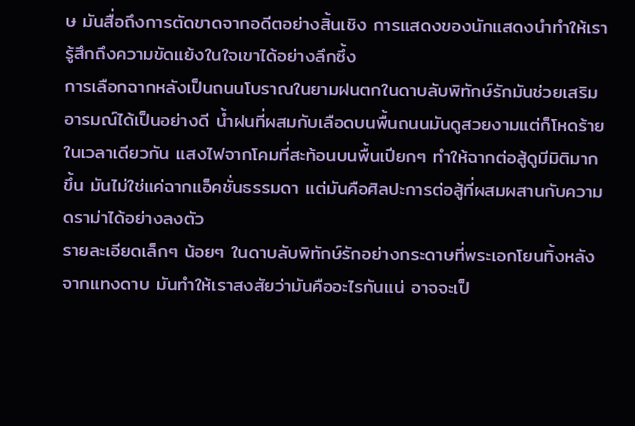ษ มันสื่อถึงการตัดขาดจากอดีตอย่างสิ้นเชิง การแสดงของนักแสดงนำทำให้เรารู้สึกถึงความขัดแย้งในใจเขาได้อย่างลึกซึ้ง
การเลือกฉากหลังเป็นถนนโบราณในยามฝนตกในดาบลับพิทักษ์รักมันช่วยเสริมอารมณ์ได้เป็นอย่างดี น้ำฝนที่ผสมกับเลือดบนพื้นถนนมันดูสวยงามแต่ก็โหดร้ายในเวลาเดียวกัน แสงไฟจากโคมที่สะท้อนบนพื้นเปียกๆ ทำให้ฉากต่อสู้ดูมีมิติมากขึ้น มันไม่ใช่แค่ฉากแอ็คชั่นธรรมดา แต่มันคือศิลปะการต่อสู้ที่ผสมผสานกับความดราม่าได้อย่างลงตัว
รายละเอียดเล็กๆ น้อยๆ ในดาบลับพิทักษ์รักอย่างกระดาษที่พระเอกโยนทิ้งหลังจากแทงดาบ มันทำให้เราสงสัยว่ามันคืออะไรกันแน่ อาจจะเป็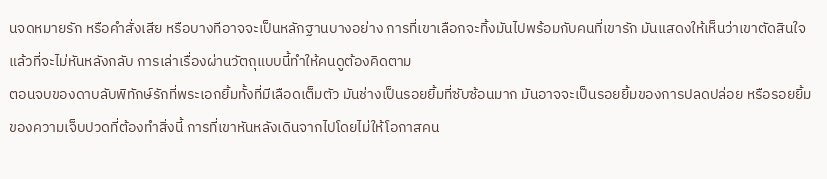นจดหมายรัก หรือคำสั่งเสีย หรือบางทีอาจจะเป็นหลักฐานบางอย่าง การที่เขาเลือกจะทิ้งมันไปพร้อมกับคนที่เขารัก มันแสดงให้เห็นว่าเขาตัดสินใจแล้วที่จะไม่หันหลังกลับ การเล่าเรื่องผ่านวัตถุแบบนี้ทำให้คนดูต้องคิดตาม
ตอนจบของดาบลับพิทักษ์รักที่พระเอกยิ้มทั้งที่มีเลือดเต็มตัว มันช่างเป็นรอยยิ้มที่ซับซ้อนมาก มันอาจจะเป็นรอยยิ้มของการปลดปล่อย หรือรอยยิ้มของความเจ็บปวดที่ต้องทำสิ่งนี้ การที่เขาหันหลังเดินจากไปโดยไม่ให้โอกาสคน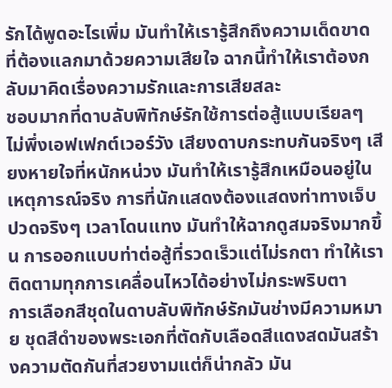รักได้พูดอะไรเพิ่ม มันทำให้เรารู้สึกถึงความเด็ดขาดที่ต้องแลกมาด้วยความเสียใจ ฉากนี้ทำให้เราต้องกลับมาคิดเรื่องความรักและการเสียสละ
ชอบมากที่ดาบลับพิทักษ์รักใช้การต่อสู้แบบเรียลๆ ไม่พึ่งเอฟเฟกต์เวอร์วัง เสียงดาบกระทบกันจริงๆ เสียงหายใจที่หนักหน่วง มันทำให้เรารู้สึกเหมือนอยู่ในเหตุการณ์จริง การที่นักแสดงต้องแสดงท่าทางเจ็บปวดจริงๆ เวลาโดนแทง มันทำให้ฉากดูสมจริงมากขึ้น การออกแบบท่าต่อสู้ที่รวดเร็วแต่ไม่รกตา ทำให้เราติดตามทุกการเคลื่อนไหวได้อย่างไม่กระพริบตา
การเลือกสีชุดในดาบลับพิทักษ์รักมันช่างมีความหมาย ชุดสีดำของพระเอกที่ตัดกับเลือดสีแดงสดมันสร้างความตัดกันที่สวยงามแต่ก็น่ากลัว มัน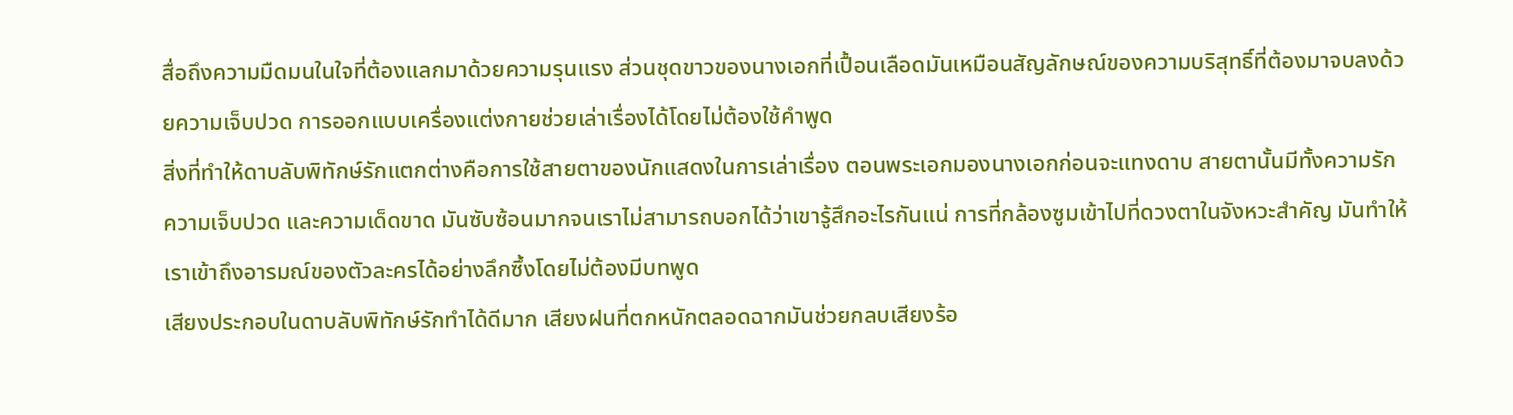สื่อถึงความมืดมนในใจที่ต้องแลกมาด้วยความรุนแรง ส่วนชุดขาวของนางเอกที่เปื้อนเลือดมันเหมือนสัญลักษณ์ของความบริสุทธิ์ที่ต้องมาจบลงด้วยความเจ็บปวด การออกแบบเครื่องแต่งกายช่วยเล่าเรื่องได้โดยไม่ต้องใช้คำพูด
สิ่งที่ทำให้ดาบลับพิทักษ์รักแตกต่างคือการใช้สายตาของนักแสดงในการเล่าเรื่อง ตอนพระเอกมองนางเอกก่อนจะแทงดาบ สายตานั้นมีทั้งความรัก ความเจ็บปวด และความเด็ดขาด มันซับซ้อนมากจนเราไม่สามารถบอกได้ว่าเขารู้สึกอะไรกันแน่ การที่กล้องซูมเข้าไปที่ดวงตาในจังหวะสำคัญ มันทำให้เราเข้าถึงอารมณ์ของตัวละครได้อย่างลึกซึ้งโดยไม่ต้องมีบทพูด
เสียงประกอบในดาบลับพิทักษ์รักทำได้ดีมาก เสียงฝนที่ตกหนักตลอดฉากมันช่วยกลบเสียงร้อ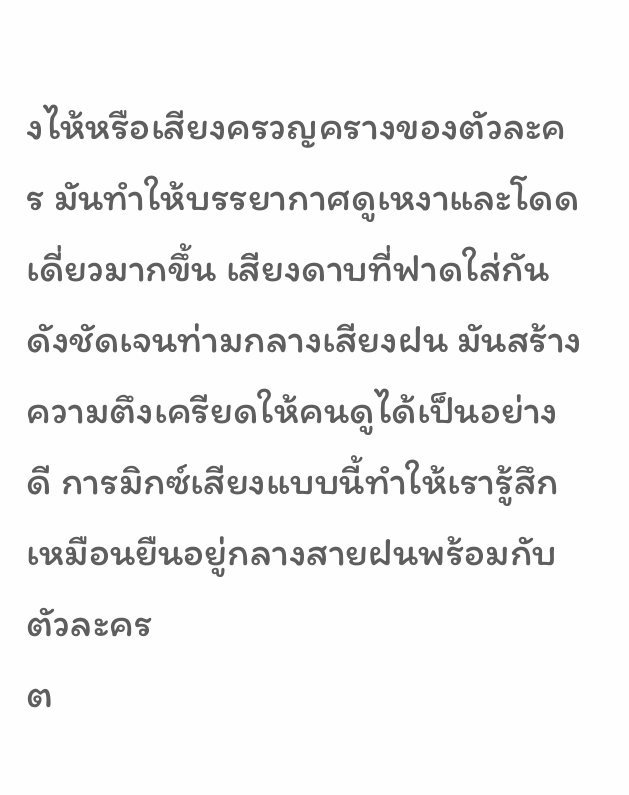งไห้หรือเสียงครวญครางของตัวละคร มันทำให้บรรยากาศดูเหงาและโดดเดี่ยวมากขึ้น เสียงดาบที่ฟาดใส่กันดังชัดเจนท่ามกลางเสียงฝน มันสร้างความตึงเครียดให้คนดูได้เป็นอย่างดี การมิกซ์เสียงแบบนี้ทำให้เรารู้สึกเหมือนยืนอยู่กลางสายฝนพร้อมกับตัวละคร
ต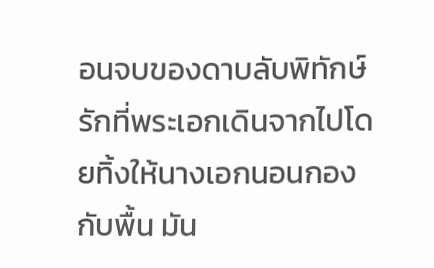อนจบของดาบลับพิทักษ์รักที่พระเอกเดินจากไปโดยทิ้งให้นางเอกนอนกองกับพื้น มัน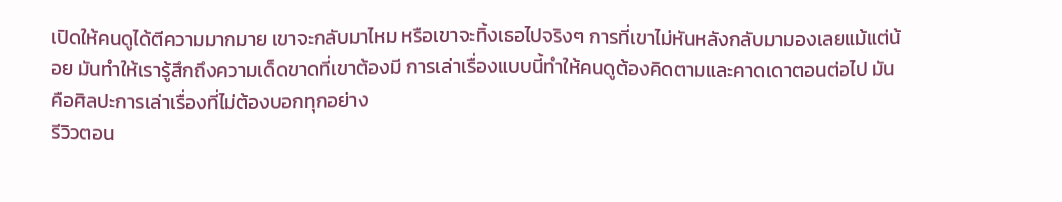เปิดให้คนดูได้ตีความมากมาย เขาจะกลับมาไหม หรือเขาจะทิ้งเธอไปจริงๆ การที่เขาไม่หันหลังกลับมามองเลยแม้แต่น้อย มันทำให้เรารู้สึกถึงความเด็ดขาดที่เขาต้องมี การเล่าเรื่องแบบนี้ทำให้คนดูต้องคิดตามและคาดเดาตอนต่อไป มันคือศิลปะการเล่าเรื่องที่ไม่ต้องบอกทุกอย่าง
รีวิวตอน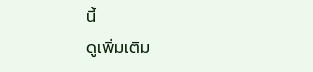นี้
ดูเพิ่มเติม